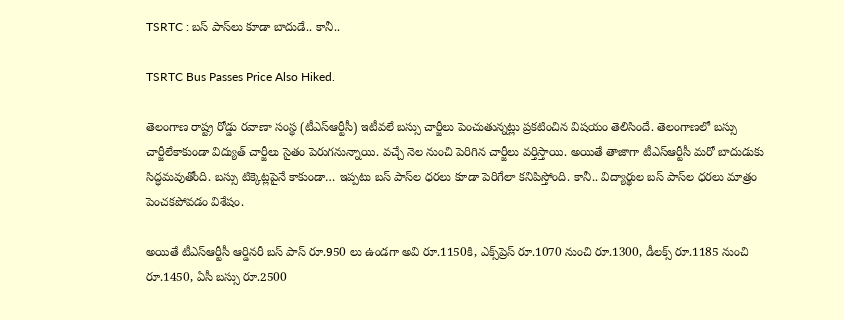TSRTC : బస్‌ పాస్‌లు కూడా బాదుడే.. కానీ..

TSRTC Bus Passes Price Also Hiked.

తెలంగాణ రాష్ట్ర రోడ్డు రవాణా సంస్థ (టీఎస్‌ఆర్టీసీ) ఇటీవలే బస్సు చార్జీలు పెంచుతున్నట్లు ప్రకటించిన విషయం తెలిసిందే. తెలంగాణలో బస్సు చార్జీలేకాకుండా విద్యుత్‌ చార్జీలు సైతం పెరుగనున్నాయి. వచ్చే నెల నుంచి పెరిగిన చార్జీలు వర్తిస్తాయి. అయితే తాజాగా టీఎస్‌ఆర్టీసీ మరో బాదుడుకు సిద్ధమవుతోంది. బస్సు టిక్కెట్లపైనే కాకుండా… ఇప్పటు బస్‌ పాస్‌ల ధరలు కూడా పెరిగేలా కనిపిస్తోంది. కానీ.. విద్యార్థుల బస్‌ పాస్‌ల ధరలు మాత్రం పెంచకపోవడం విశేషం.

అయితే టీఎస్‌ఆర్టీసీ ఆర్డినరీ బస్‌ పాస్‌ రూ.950 లు ఉండగా అవి రూ.1150కి, ఎక్స్‌ప్రెస్‌ రూ.1070 నుంచి రూ.1300, డీలక్స్‌ రూ.1185 నుంచి రూ.1450, ఏసీ బస్సు రూ.2500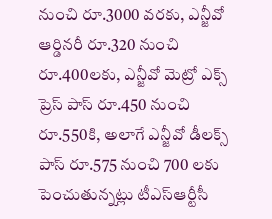నుంచి రూ.3000 వరకు, ఎన్జీవో ఆర్డినరీ రూ.320 నుంచి రూ.400లకు, ఎన్జీవో మెట్రో ఎక్స్‌ ప్రెస్‌ పాస్‌ రూ.450 నుంచి రూ.550కి, అలాగే ఎన్జీవో డీలక్స్‌ పాస్‌ రూ.575 నుంచి 700 లకు పెంచుతున్నట్లు టీఎస్‌ఆర్టీసీ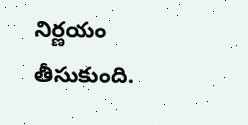నిర్ణయం తీసుకుంది.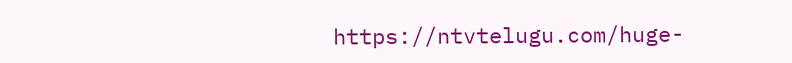https://ntvtelugu.com/huge-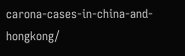carona-cases-in-china-and-hongkong/